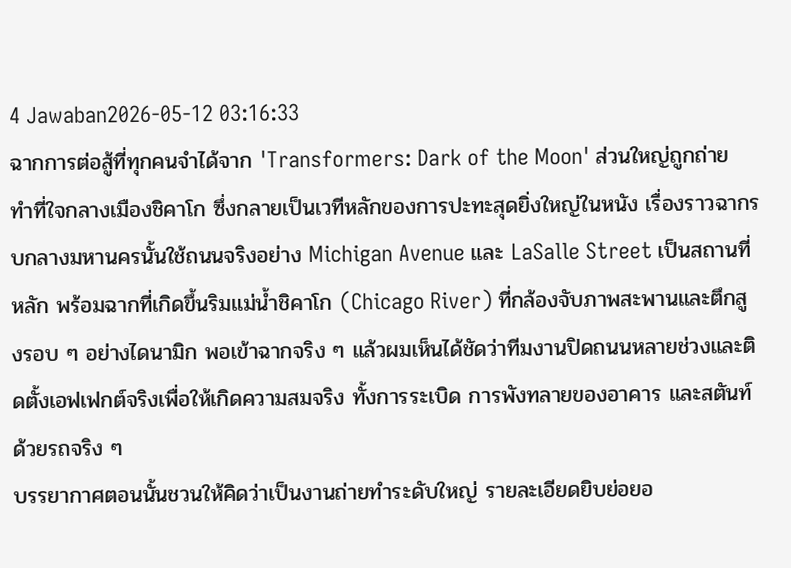4 Jawaban2026-05-12 03:16:33
ฉากการต่อสู้ที่ทุกคนจำได้จาก 'Transformers: Dark of the Moon' ส่วนใหญ่ถูกถ่ายทำที่ใจกลางเมืองชิคาโก ซึ่งกลายเป็นเวทีหลักของการปะทะสุดยิ่งใหญ่ในหนัง เรื่องราวฉากรบกลางมหานครนั้นใช้ถนนจริงอย่าง Michigan Avenue และ LaSalle Street เป็นสถานที่หลัก พร้อมฉากที่เกิดขึ้นริมแม่น้ำชิคาโก (Chicago River) ที่กล้องจับภาพสะพานและตึกสูงรอบ ๆ อย่างไดนามิก พอเข้าฉากจริง ๆ แล้วผมเห็นได้ชัดว่าทีมงานปิดถนนหลายช่วงและติดตั้งเอฟเฟกต์จริงเพื่อให้เกิดความสมจริง ทั้งการระเบิด การพังทลายของอาคาร และสตันท์ด้วยรถจริง ๆ
บรรยากาศตอนนั้นชวนให้คิดว่าเป็นงานถ่ายทำระดับใหญ่ รายละเอียดยิบย่อยอ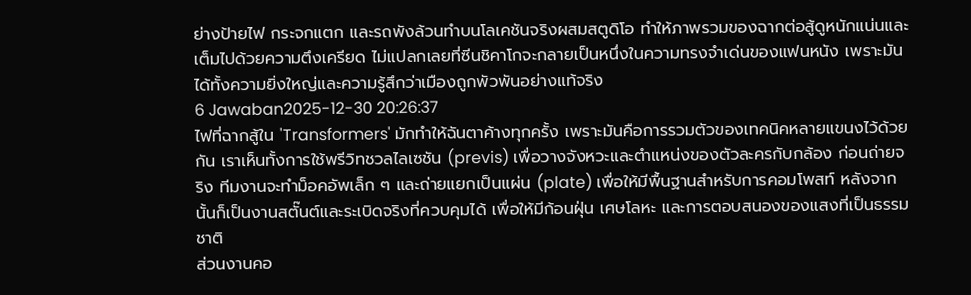ย่างป้ายไฟ กระจกแตก และรถพังล้วนทำบนโลเคชันจริงผสมสตูดิโอ ทำให้ภาพรวมของฉากต่อสู้ดูหนักแน่นและเต็มไปด้วยความตึงเครียด ไม่แปลกเลยที่ซีนชิคาโกจะกลายเป็นหนึ่งในความทรงจำเด่นของแฟนหนัง เพราะมันได้ทั้งความยิ่งใหญ่และความรู้สึกว่าเมืองถูกพัวพันอย่างแท้จริง
6 Jawaban2025-12-30 20:26:37
ไฟที่ฉากสู้ใน 'Transformers' มักทำให้ฉันตาค้างทุกครั้ง เพราะมันคือการรวมตัวของเทคนิคหลายแขนงไว้ด้วยกัน เราเห็นทั้งการใช้พรีวิทชวลไลเซชัน (previs) เพื่อวางจังหวะและตำแหน่งของตัวละครกับกล้อง ก่อนถ่ายจริง ทีมงานจะทำม็อคอัพเล็ก ๆ และถ่ายแยกเป็นแผ่น (plate) เพื่อให้มีพื้นฐานสำหรับการคอมโพสท์ หลังจากนั้นก็เป็นงานสตั๊นต์และระเบิดจริงที่ควบคุมได้ เพื่อให้มีก้อนฝุ่น เศษโลหะ และการตอบสนองของแสงที่เป็นธรรมชาติ
ส่วนงานคอ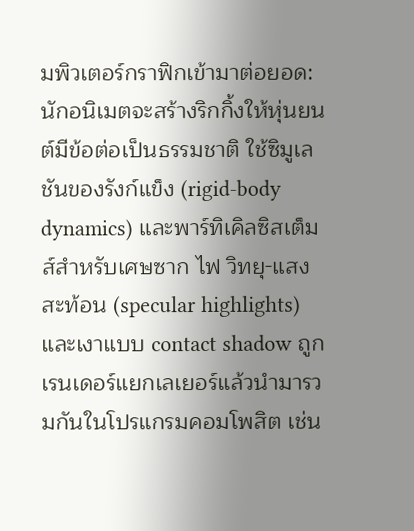มพิวเตอร์กราฟิกเข้ามาต่อยอด: นักอนิเมตจะสร้างริกกิ้งให้หุ่นยนต์มีข้อต่อเป็นธรรมชาติ ใช้ซิมูเลชันของรังก์แข็ง (rigid-body dynamics) และพาร์ทิเคิลซิสเต็มส์สำหรับเศษซาก ไฟ วิทยุ-แสงสะท้อน (specular highlights) และเงาแบบ contact shadow ถูกเรนเดอร์แยกเลเยอร์แล้วนำมารวมกันในโปรแกรมคอมโพสิต เช่น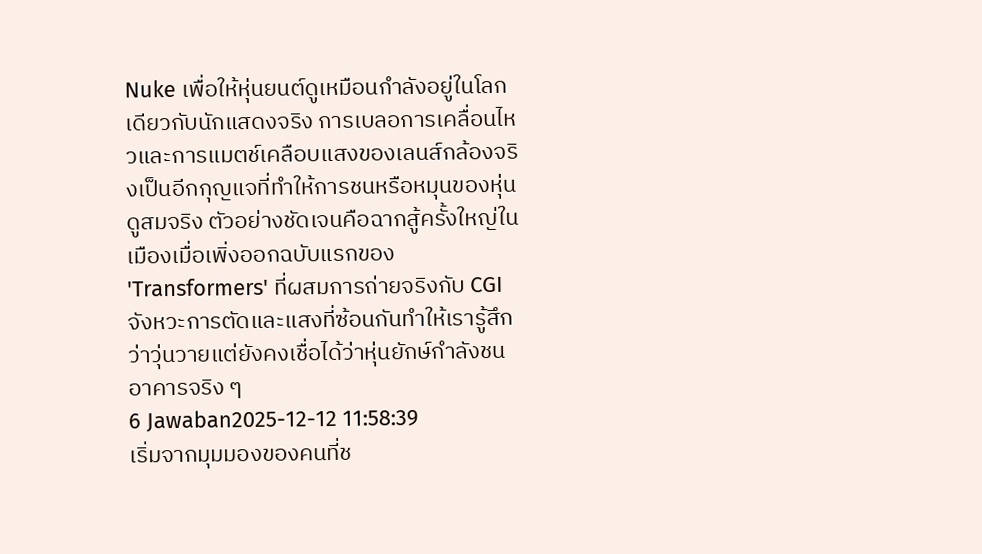Nuke เพื่อให้หุ่นยนต์ดูเหมือนกำลังอยู่ในโลกเดียวกับนักแสดงจริง การเบลอการเคลื่อนไหวและการแมตช์เคลือบแสงของเลนส์กล้องจริงเป็นอีกกุญแจที่ทำให้การชนหรือหมุนของหุ่นดูสมจริง ตัวอย่างชัดเจนคือฉากสู้ครั้งใหญ่ในเมืองเมื่อเพิ่งออกฉบับแรกของ 'Transformers' ที่ผสมการถ่ายจริงกับ CGI จังหวะการตัดและแสงที่ซ้อนกันทำให้เรารู้สึกว่าวุ่นวายแต่ยังคงเชื่อได้ว่าหุ่นยักษ์กำลังชนอาคารจริง ๆ
6 Jawaban2025-12-12 11:58:39
เริ่มจากมุมมองของคนที่ช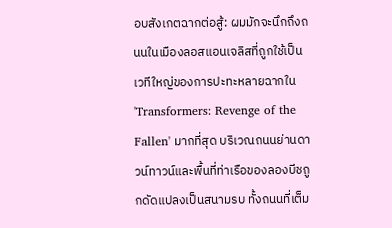อบสังเกตฉากต่อสู้: ผมมักจะนึกถึงถนนในเมืองลอสแอนเจลิสที่ถูกใช้เป็นเวทีใหญ่ของการปะทะหลายฉากใน 'Transformers: Revenge of the Fallen' มากที่สุด บริเวณถนนย่านดาวน์ทาวน์และพื้นที่ท่าเรือของลองบีชถูกดัดแปลงเป็นสนามรบ ทั้งถนนที่เต็ม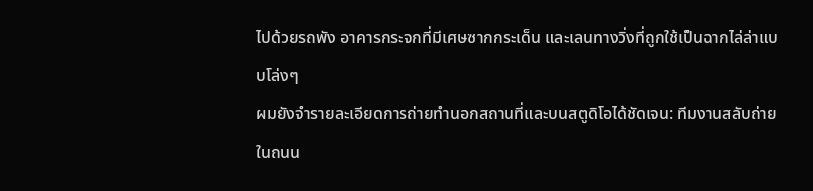ไปด้วยรถพัง อาคารกระจกที่มีเศษซากกระเด็น และเลนทางวิ่งที่ถูกใช้เป็นฉากไล่ล่าแบบโล่งๆ
ผมยังจำรายละเอียดการถ่ายทำนอกสถานที่และบนสตูดิโอได้ชัดเจน: ทีมงานสลับถ่ายในถนน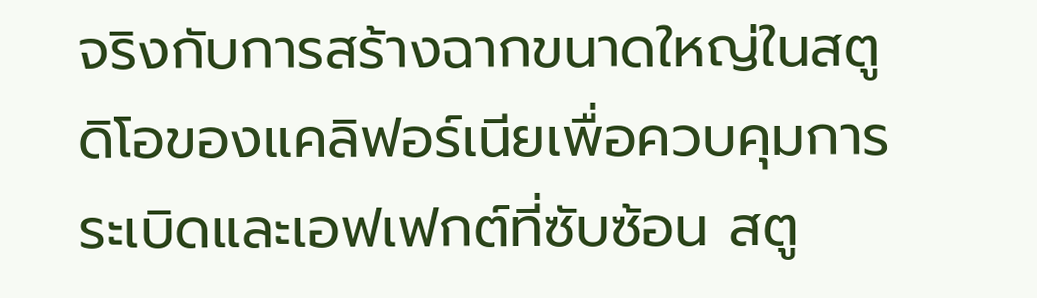จริงกับการสร้างฉากขนาดใหญ่ในสตูดิโอของแคลิฟอร์เนียเพื่อควบคุมการระเบิดและเอฟเฟกต์ที่ซับซ้อน สตู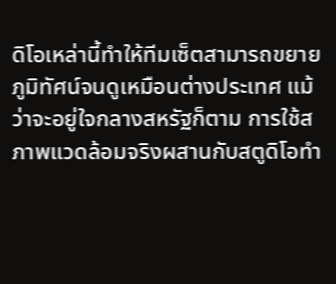ดิโอเหล่านี้ทำให้ทีมเซ็ตสามารถขยายภูมิทัศน์จนดูเหมือนต่างประเทศ แม้ว่าจะอยู่ใจกลางสหรัฐก็ตาม การใช้สภาพแวดล้อมจริงผสานกับสตูดิโอทำ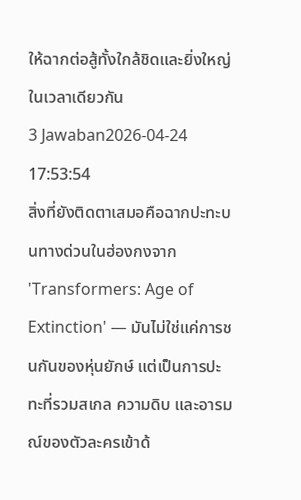ให้ฉากต่อสู้ทั้งใกล้ชิดและยิ่งใหญ่ในเวลาเดียวกัน
3 Jawaban2026-04-24 17:53:54
สิ่งที่ยังติดตาเสมอคือฉากปะทะบนทางด่วนในฮ่องกงจาก 'Transformers: Age of Extinction' — มันไม่ใช่แค่การชนกันของหุ่นยักษ์ แต่เป็นการปะทะที่รวมสเกล ความดิบ และอารมณ์ของตัวละครเข้าด้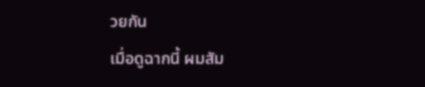วยกัน
เมื่อดูฉากนี้ ผมสัม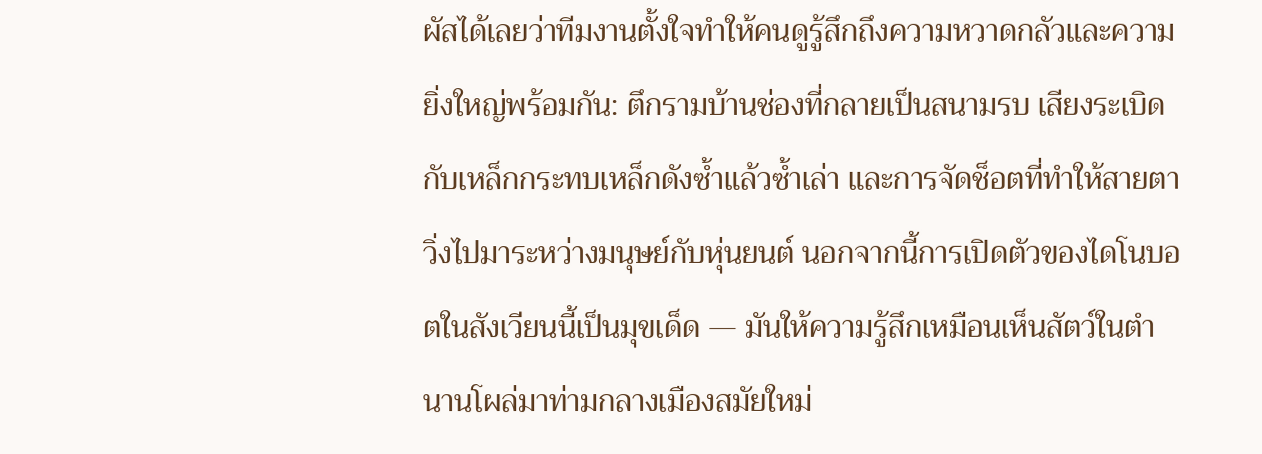ผัสได้เลยว่าทีมงานตั้งใจทำให้คนดูรู้สึกถึงความหวาดกลัวและความยิ่งใหญ่พร้อมกัน: ตึกรามบ้านช่องที่กลายเป็นสนามรบ เสียงระเบิดกับเหล็กกระทบเหล็กดังซ้ำแล้วซ้ำเล่า และการจัดช็อตที่ทำให้สายตาวิ่งไปมาระหว่างมนุษย์กับหุ่นยนต์ นอกจากนี้การเปิดตัวของไดโนบอตในสังเวียนนี้เป็นมุขเด็ด — มันให้ความรู้สึกเหมือนเห็นสัตว์ในตำนานโผล่มาท่ามกลางเมืองสมัยใหม่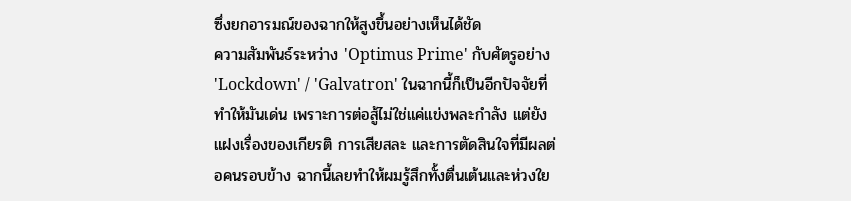ซึ่งยกอารมณ์ของฉากให้สูงขึ้นอย่างเห็นได้ชัด
ความสัมพันธ์ระหว่าง 'Optimus Prime' กับศัตรูอย่าง 'Lockdown' / 'Galvatron' ในฉากนี้ก็เป็นอีกปัจจัยที่ทำให้มันเด่น เพราะการต่อสู้ไม่ใช่แค่แข่งพละกำลัง แต่ยังแฝงเรื่องของเกียรติ การเสียสละ และการตัดสินใจที่มีผลต่อคนรอบข้าง ฉากนี้เลยทำให้ผมรู้สึกทั้งตื่นเต้นและห่วงใย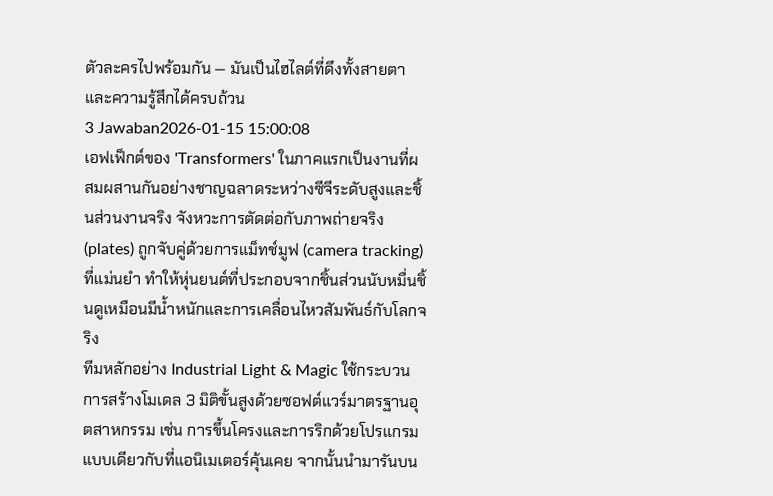ตัวละครไปพร้อมกัน — มันเป็นไฮไลต์ที่ดึงทั้งสายตาและความรู้สึกได้ครบถ้วน
3 Jawaban2026-01-15 15:00:08
เอฟเฟ็กต์ของ 'Transformers' ในภาคแรกเป็นงานที่ผสมผสานกันอย่างชาญฉลาดระหว่างซีจีระดับสูงและชิ้นส่วนงานจริง จังหวะการตัดต่อกับภาพถ่ายจริง (plates) ถูกจับคู่ด้วยการแม็ทช์มูฟ (camera tracking) ที่แม่นยำ ทำให้หุ่นยนต์ที่ประกอบจากชิ้นส่วนนับหมื่นชิ้นดูเหมือนมีน้ำหนักและการเคลื่อนไหวสัมพันธ์กับโลกจริง
ทีมหลักอย่าง Industrial Light & Magic ใช้กระบวนการสร้างโมเดล 3 มิติขั้นสูงด้วยซอฟต์แวร์มาตรฐานอุตสาหกรรม เช่น การขึ้นโครงและการริกด้วยโปรแกรมแบบเดียวกับที่แอนิเมเตอร์คุ้นเคย จากนั้นนำมารันบน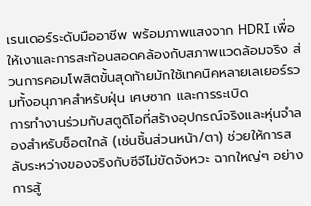เรนเดอร์ระดับมืออาชีพ พร้อมภาพแสงจาก HDRI เพื่อให้เงาและการสะท้อนสอดคล้องกับสภาพแวดล้อมจริง ส่วนการคอมโพสิตขั้นสุดท้ายมักใช้เทคนิคหลายเลเยอร์รวมทั้งอนุภาคสำหรับฝุ่น เศษซาก และการระเบิด
การทำงานร่วมกับสตูดิโอที่สร้างอุปกรณ์จริงและหุ่นจำลองสำหรับช็อตใกล้ (เช่นชิ้นส่วนหน้า/ตา) ช่วยให้การสลับระหว่างของจริงกับซีจีไม่ขัดจังหวะ ฉากใหญ่ๆ อย่างการสู้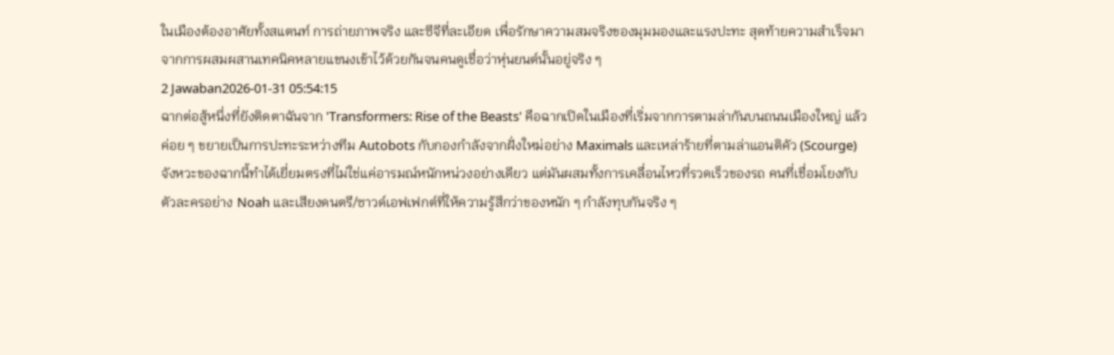ในเมืองต้องอาศัยทั้งสแตนท์ การถ่ายภาพจริง และซีจีที่ละเอียด เพื่อรักษาความสมจริงของมุมมองและแรงปะทะ สุดท้ายความสำเร็จมาจากการผสมผสานเทคนิคหลายแขนงเข้าไว้ด้วยกันจนคนดูเชื่อว่าหุ่นยนต์นั้นอยู่จริง ๆ
2 Jawaban2026-01-31 05:54:15
ฉากต่อสู้หนึ่งที่ยังติดตาฉันจาก 'Transformers: Rise of the Beasts' คือฉากเปิดในเมืองที่เริ่มจากการตามล่ากันบนถนนเมืองใหญ่ แล้วค่อย ๆ ขยายเป็นการปะทะระหว่างทีม Autobots กับกองกำลังจากฝั่งใหม่อย่าง Maximals และเหล่าร้ายที่ตามล่าแอนติคัว (Scourge) จังหวะของฉากนี้ทำได้เยี่ยมตรงที่ไม่ใช่แค่อารมณ์หนักหน่วงอย่างเดียว แต่มันผสมทั้งการเคลื่อนไหวที่รวดเร็วของรถ คนที่เชื่อมโยงกับตัวละครอย่าง Noah และเสียงดนตรี/ซาวด์เอฟเฟกต์ที่ให้ความรู้สึกว่าของหนัก ๆ กำลังทุบกันจริง ๆ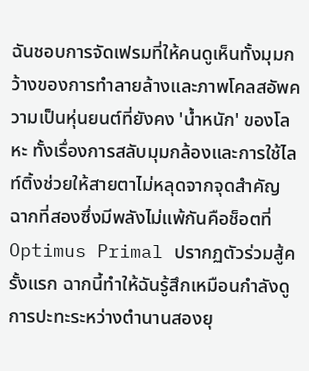ฉันชอบการจัดเฟรมที่ให้คนดูเห็นทั้งมุมกว้างของการทำลายล้างและภาพโคลสอัพความเป็นหุ่นยนต์ที่ยังคง 'น้ำหนัก' ของโลหะ ทั้งเรื่องการสลับมุมกล้องและการใช้ไลท์ติ้งช่วยให้สายตาไม่หลุดจากจุดสำคัญ
ฉากที่สองซึ่งมีพลังไม่แพ้กันคือช็อตที่ Optimus Primal ปรากฏตัวร่วมสู้ครั้งแรก ฉากนี้ทำให้ฉันรู้สึกเหมือนกำลังดูการปะทะระหว่างตำนานสองยุ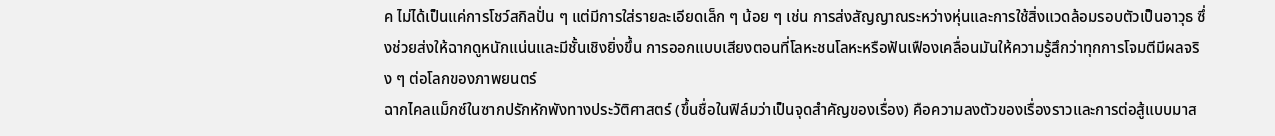ค ไม่ได้เป็นแค่การโชว์สกิลปั่น ๆ แต่มีการใส่รายละเอียดเล็ก ๆ น้อย ๆ เช่น การส่งสัญญาณระหว่างหุ่นและการใช้สิ่งแวดล้อมรอบตัวเป็นอาวุธ ซึ่งช่วยส่งให้ฉากดูหนักแน่นและมีชั้นเชิงยิ่งขึ้น การออกแบบเสียงตอนที่โลหะชนโลหะหรือฟันเฟืองเคลื่อนมันให้ความรู้สึกว่าทุกการโจมตีมีผลจริง ๆ ต่อโลกของภาพยนตร์
ฉากไคลแม็กซ์ในซากปรักหักพังทางประวัติศาสตร์ (ขึ้นชื่อในฟิล์มว่าเป็นจุดสำคัญของเรื่อง) คือความลงตัวของเรื่องราวและการต่อสู้แบบมาส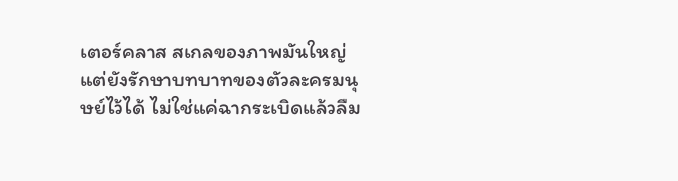เตอร์คลาส สเกลของภาพมันใหญ่แต่ยังรักษาบทบาทของตัวละครมนุษย์ไว้ได้ ไม่ใช่แค่ฉากระเบิดแล้วลืม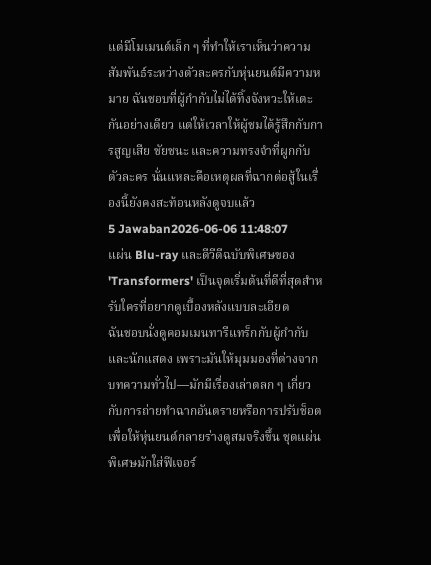แต่มีโมเมนต์เล็ก ๆ ที่ทำให้เราเห็นว่าความสัมพันธ์ระหว่างตัวละครกับหุ่นยนต์มีความหมาย ฉันชอบที่ผู้กำกับไม่ได้ทิ้งจังหวะให้เตะกันอย่างเดียว แต่ให้เวลาให้ผู้ชมได้รู้สึกกับการสูญเสีย ชัยชนะ และความทรงจำที่ผูกกับตัวละคร นั่นแหละคือเหตุผลที่ฉากต่อสู้ในเรื่องนี้ยังคงสะท้อนหลังดูจบแล้ว
5 Jawaban2026-06-06 11:48:07
แผ่น Blu-ray และดีวีดีฉบับพิเศษของ 'Transformers' เป็นจุดเริ่มต้นที่ดีที่สุดสำหรับใครที่อยากดูเบื้องหลังแบบละเอียด
ฉันชอบนั่งดูคอมเมนทารีแทร็กกับผู้กำกับและนักแสดง เพราะมันให้มุมมองที่ต่างจากบทความทั่วไป—มักมีเรื่องเล่าตลก ๆ เกี่ยวกับการถ่ายทำฉากอันตรายหรือการปรับช็อตเพื่อให้หุ่นยนต์กลายร่างดูสมจริงขึ้น ชุดแผ่นพิเศษมักใส่ฟีเจอร์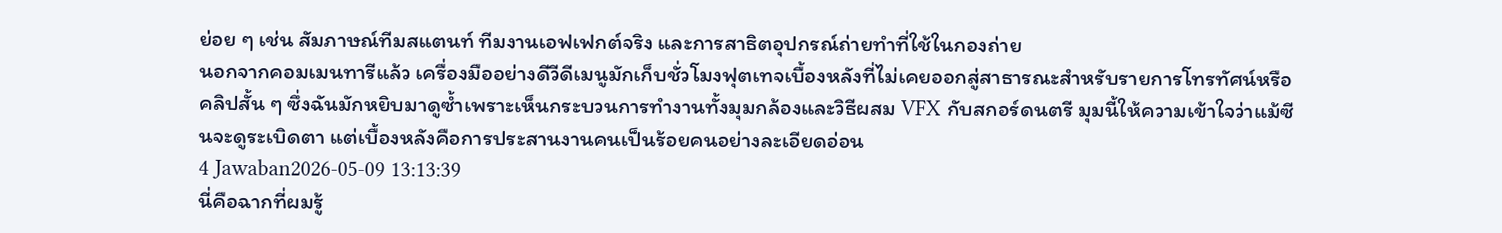ย่อย ๆ เช่น สัมภาษณ์ทีมสแตนท์ ทีมงานเอฟเฟกต์จริง และการสาธิตอุปกรณ์ถ่ายทำที่ใช้ในกองถ่าย
นอกจากคอมเมนทารีแล้ว เครื่องมืออย่างดีวีดีเมนูมักเก็บชั่วโมงฟุตเทจเบื้องหลังที่ไม่เคยออกสู่สาธารณะสำหรับรายการโทรทัศน์หรือคลิปสั้น ๆ ซึ่งฉันมักหยิบมาดูซ้ำเพราะเห็นกระบวนการทำงานทั้งมุมกล้องและวิธีผสม VFX กับสกอร์ดนตรี มุมนี้ให้ความเข้าใจว่าแม้ซีนจะดูระเบิดตา แต่เบื้องหลังคือการประสานงานคนเป็นร้อยคนอย่างละเอียดอ่อน
4 Jawaban2026-05-09 13:13:39
นี่คือฉากที่ผมรู้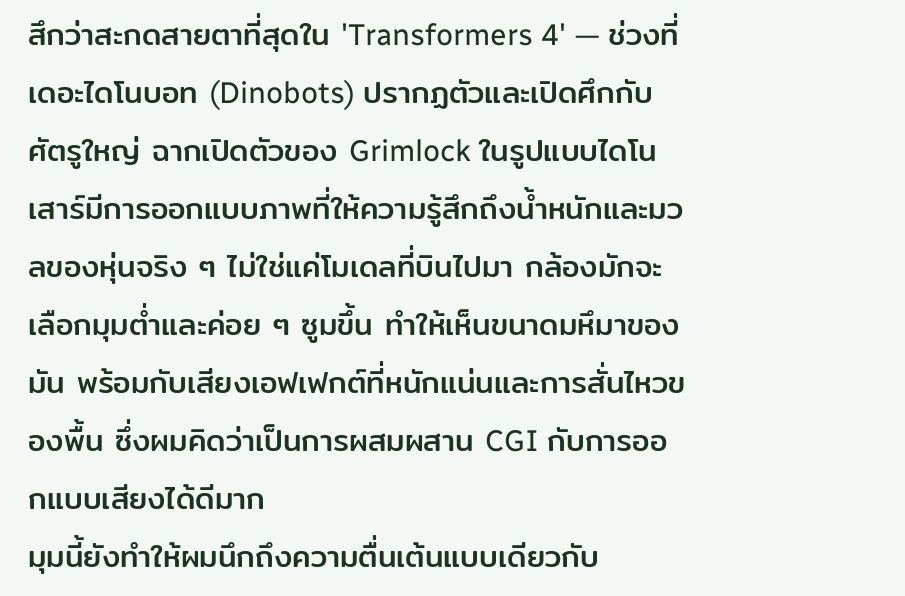สึกว่าสะกดสายตาที่สุดใน 'Transformers 4' — ช่วงที่เดอะไดโนบอท (Dinobots) ปรากฏตัวและเปิดศึกกับศัตรูใหญ่ ฉากเปิดตัวของ Grimlock ในรูปแบบไดโนเสาร์มีการออกแบบภาพที่ให้ความรู้สึกถึงน้ำหนักและมวลของหุ่นจริง ๆ ไม่ใช่แค่โมเดลที่บินไปมา กล้องมักจะเลือกมุมต่ำและค่อย ๆ ซูมขึ้น ทำให้เห็นขนาดมหึมาของมัน พร้อมกับเสียงเอฟเฟกต์ที่หนักแน่นและการสั่นไหวของพื้น ซึ่งผมคิดว่าเป็นการผสมผสาน CGI กับการออกแบบเสียงได้ดีมาก
มุมนี้ยังทำให้ผมนึกถึงความตื่นเต้นแบบเดียวกับ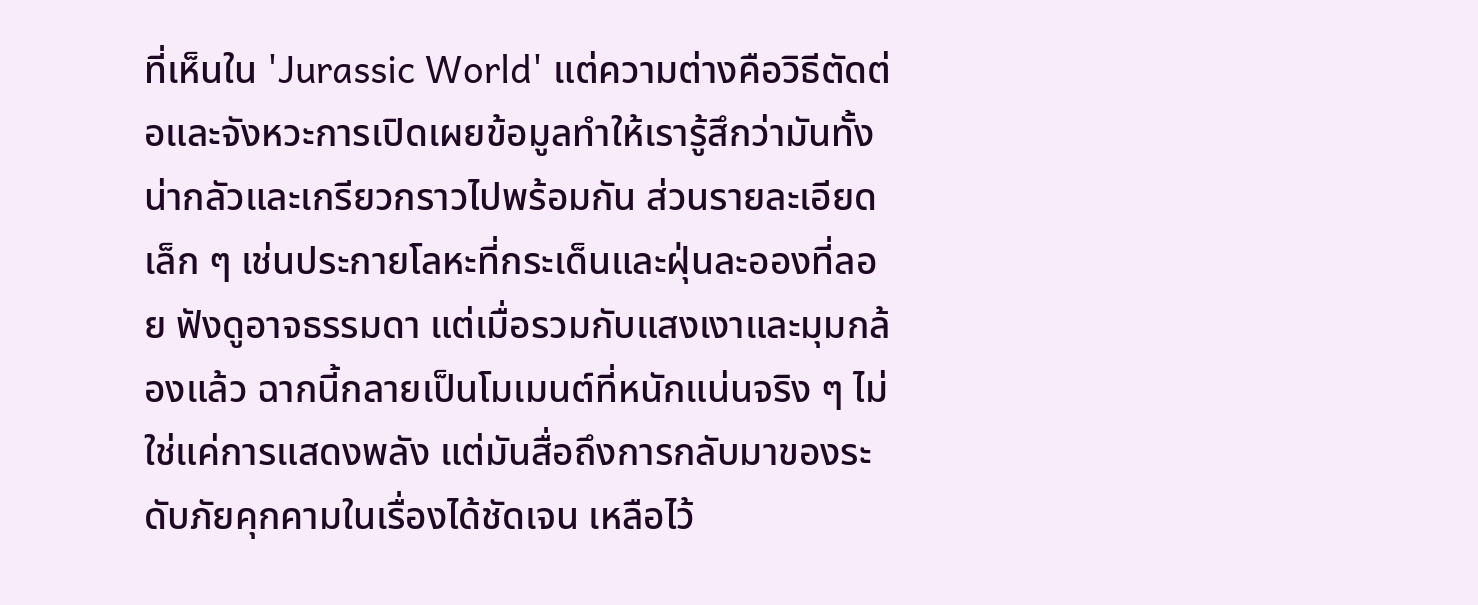ที่เห็นใน 'Jurassic World' แต่ความต่างคือวิธีตัดต่อและจังหวะการเปิดเผยข้อมูลทำให้เรารู้สึกว่ามันทั้งน่ากลัวและเกรียวกราวไปพร้อมกัน ส่วนรายละเอียดเล็ก ๆ เช่นประกายโลหะที่กระเด็นและฝุ่นละอองที่ลอย ฟังดูอาจธรรมดา แต่เมื่อรวมกับแสงเงาและมุมกล้องแล้ว ฉากนี้กลายเป็นโมเมนต์ที่หนักแน่นจริง ๆ ไม่ใช่แค่การแสดงพลัง แต่มันสื่อถึงการกลับมาของระดับภัยคุกคามในเรื่องได้ชัดเจน เหลือไว้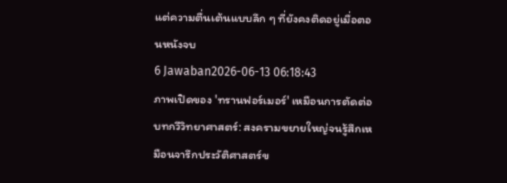แต่ความตื่นเต้นแบบลึก ๆ ที่ยังคงติดอยู่เมื่อตอนหนังจบ
6 Jawaban2026-06-13 06:18:43
ภาพเปิดของ 'ทรานฟอร์เมอร์' เหมือนการตัดต่อบทกวีวิทยาศาสตร์: สงครามขยายใหญ่จนรู้สึกเหมือนจารึกประวัติศาสตร์ข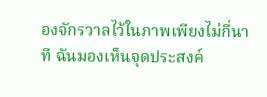องจักรวาลไว้ในภาพเพียงไม่กี่นาที ฉันมองเห็นจุดประสงค์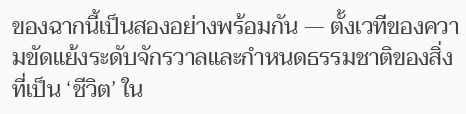ของฉากนี้เป็นสองอย่างพร้อมกัน — ตั้งเวทีของความขัดแย้งระดับจักรวาลและกำหนดธรรมชาติของสิ่งที่เป็น ‘ชีวิต’ ใน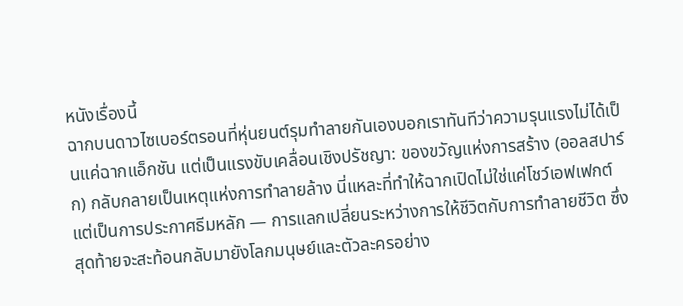หนังเรื่องนี้
ฉากบนดาวไซเบอร์ตรอนที่หุ่นยนต์รุมทำลายกันเองบอกเราทันทีว่าความรุนแรงไม่ได้เป็นแค่ฉากแอ็กชัน แต่เป็นแรงขับเคลื่อนเชิงปรัชญา: ของขวัญแห่งการสร้าง (ออลสปาร์ก) กลับกลายเป็นเหตุแห่งการทำลายล้าง นี่แหละที่ทำให้ฉากเปิดไม่ใช่แค่โชว์เอฟเฟกต์ แต่เป็นการประกาศธีมหลัก — การแลกเปลี่ยนระหว่างการให้ชีวิตกับการทำลายชีวิต ซึ่งสุดท้ายจะสะท้อนกลับมายังโลกมนุษย์และตัวละครอย่าง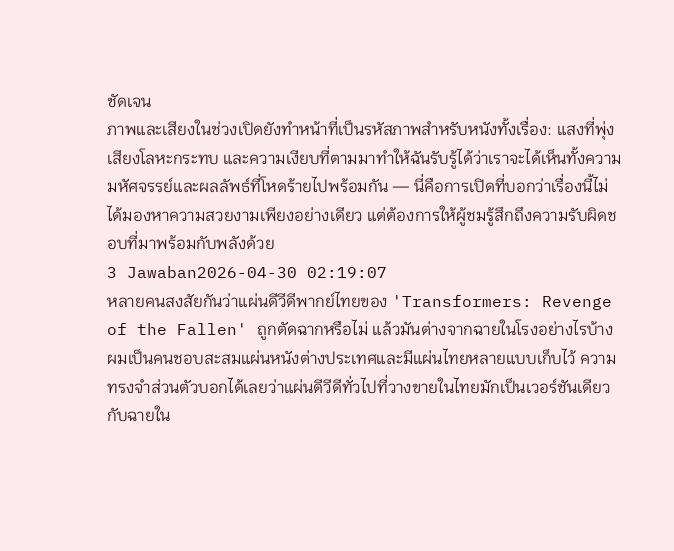ชัดเจน
ภาพและเสียงในช่วงเปิดยังทำหน้าที่เป็นรหัสภาพสำหรับหนังทั้งเรื่อง: แสงที่พุ่ง เสียงโลหะกระทบ และความเงียบที่ตามมาทำให้ฉันรับรู้ได้ว่าเราจะได้เห็นทั้งความมหัศจรรย์และผลลัพธ์ที่โหดร้ายไปพร้อมกัน — นี่คือการเปิดที่บอกว่าเรื่องนี้ไม่ได้มองหาความสวยงามเพียงอย่างเดียว แต่ต้องการให้ผู้ชมรู้สึกถึงความรับผิดชอบที่มาพร้อมกับพลังด้วย
3 Jawaban2026-04-30 02:19:07
หลายคนสงสัยกันว่าแผ่นดีวีดีพากย์ไทยของ 'Transformers: Revenge of the Fallen' ถูกตัดฉากหรือไม่ แล้วมันต่างจากฉายในโรงอย่างไรบ้าง
ผมเป็นคนชอบสะสมแผ่นหนังต่างประเทศและมีแผ่นไทยหลายแบบเก็บไว้ ความทรงจำส่วนตัวบอกได้เลยว่าแผ่นดีวีดีทั่วไปที่วางขายในไทยมักเป็นเวอร์ชันเดียวกับฉายใน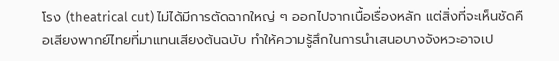โรง (theatrical cut) ไม่ได้มีการตัดฉากใหญ่ ๆ ออกไปจากเนื้อเรื่องหลัก แต่สิ่งที่จะเห็นชัดคือเสียงพากย์ไทยที่มาแทนเสียงต้นฉบับ ทำให้ความรู้สึกในการนำเสนอบางจังหวะอาจเป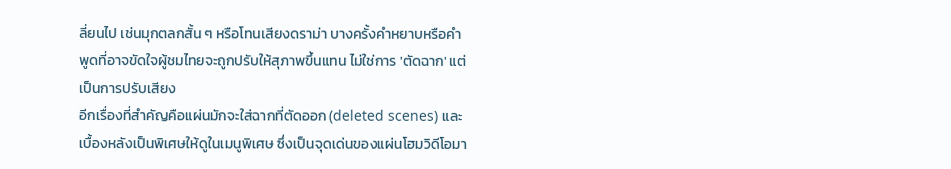ลี่ยนไป เช่นมุกตลกสั้น ๆ หรือโทนเสียงดราม่า บางครั้งคำหยาบหรือคำพูดที่อาจขัดใจผู้ชมไทยจะถูกปรับให้สุภาพขึ้นแทน ไม่ใช่การ 'ตัดฉาก' แต่เป็นการปรับเสียง
อีกเรื่องที่สำคัญคือแผ่นมักจะใส่ฉากที่ตัดออก (deleted scenes) และเบื้องหลังเป็นพิเศษให้ดูในเมนูพิเศษ ซึ่งเป็นจุดเด่นของแผ่นโฮมวิดีโอมา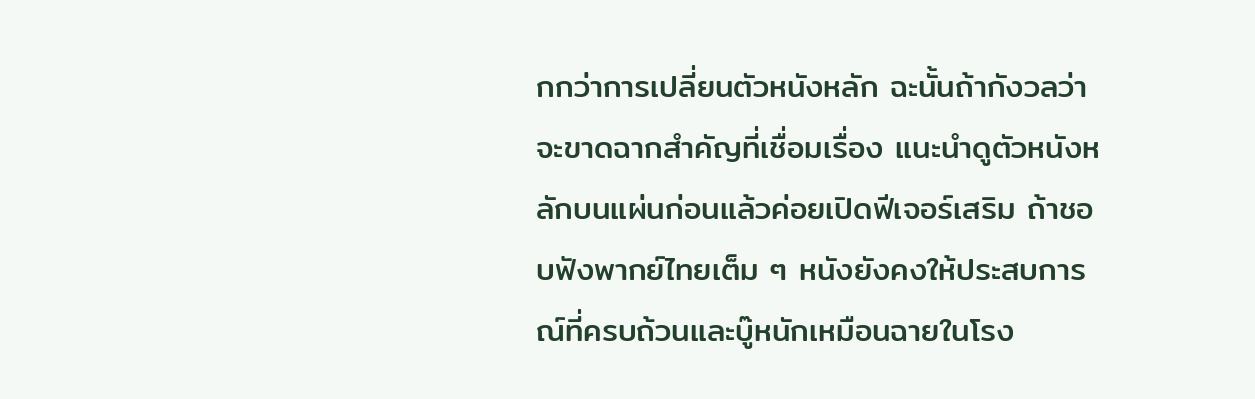กกว่าการเปลี่ยนตัวหนังหลัก ฉะนั้นถ้ากังวลว่าจะขาดฉากสำคัญที่เชื่อมเรื่อง แนะนำดูตัวหนังหลักบนแผ่นก่อนแล้วค่อยเปิดฟีเจอร์เสริม ถ้าชอบฟังพากย์ไทยเต็ม ๆ หนังยังคงให้ประสบการณ์ที่ครบถ้วนและบู๊หนักเหมือนฉายในโรง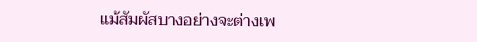แม้สัมผัสบางอย่างจะต่างเพ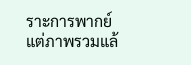ราะการพากย์ แต่ภาพรวมแล้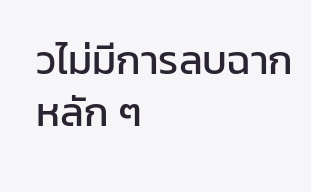วไม่มีการลบฉากหลัก ๆ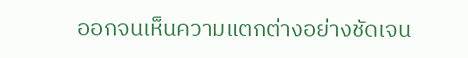ออกจนเห็นความแตกต่างอย่างชัดเจน